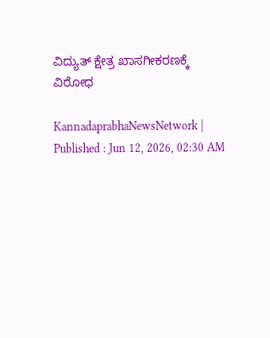ವಿದ್ಯುತ್ ಕ್ಷೇತ್ರ ಖಾಸಗೀಕರಣಕ್ಕೆ ವಿರೋಧ

KannadaprabhaNewsNetwork |
Published : Jun 12, 2026, 02:30 AM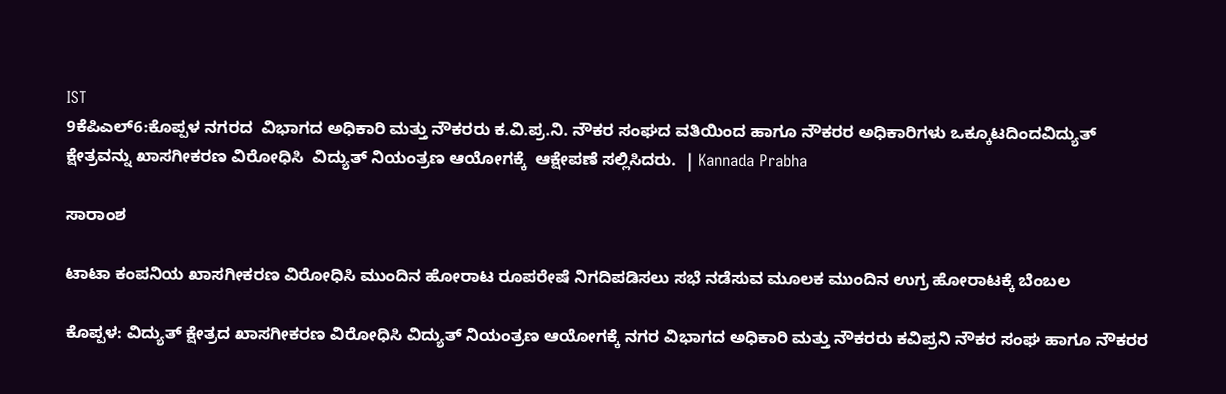IST
9ಕೆಪಿಎಲ್6:ಕೊಪ್ಪಳ ನಗರದ  ವಿಭಾಗದ ಅಧಿಕಾರಿ ಮತ್ತು ನೌಕರರು ಕ.ವಿ.ಪ್ರ.ನಿ. ನೌಕರ ಸಂಘದ ವತಿಯಿಂದ ಹಾಗೂ ನೌಕರರ ಅಧಿಕಾರಿಗಳು ಒಕ್ಕೂಟದಿಂದವಿದ್ಯುತ್ ಕ್ಷೇತ್ರವನ್ನು ಖಾಸಗೀಕರಣ ವಿರೋಧಿಸಿ  ವಿದ್ಯುತ್ ನಿಯಂತ್ರಣ ಆಯೋಗಕ್ಕೆ  ಆಕ್ಷೇಪಣೆ ಸಲ್ಲಿಸಿದರು.  | Kannada Prabha

ಸಾರಾಂಶ

ಟಾಟಾ ಕಂಪನಿಯ ಖಾಸಗೀಕರಣ ವಿರೋಧಿಸಿ ಮುಂದಿನ ಹೋರಾಟ ರೂಪರೇಷೆ ನಿಗದಿಪಡಿಸಲು ಸಭೆ ನಡೆಸುವ ಮೂಲಕ ಮುಂದಿನ ಉಗ್ರ ಹೋರಾಟಕ್ಕೆ ಬೆಂಬಲ

ಕೊಪ್ಪಳ: ವಿದ್ಯುತ್ ಕ್ಷೇತ್ರದ ಖಾಸಗೀಕರಣ ವಿರೋಧಿಸಿ ವಿದ್ಯುತ್ ನಿಯಂತ್ರಣ ಆಯೋಗಕ್ಕೆ ನಗರ ವಿಭಾಗದ ಅಧಿಕಾರಿ ಮತ್ತು ನೌಕರರು ಕವಿಪ್ರನಿ ನೌಕರ ಸಂಘ ಹಾಗೂ ನೌಕರರ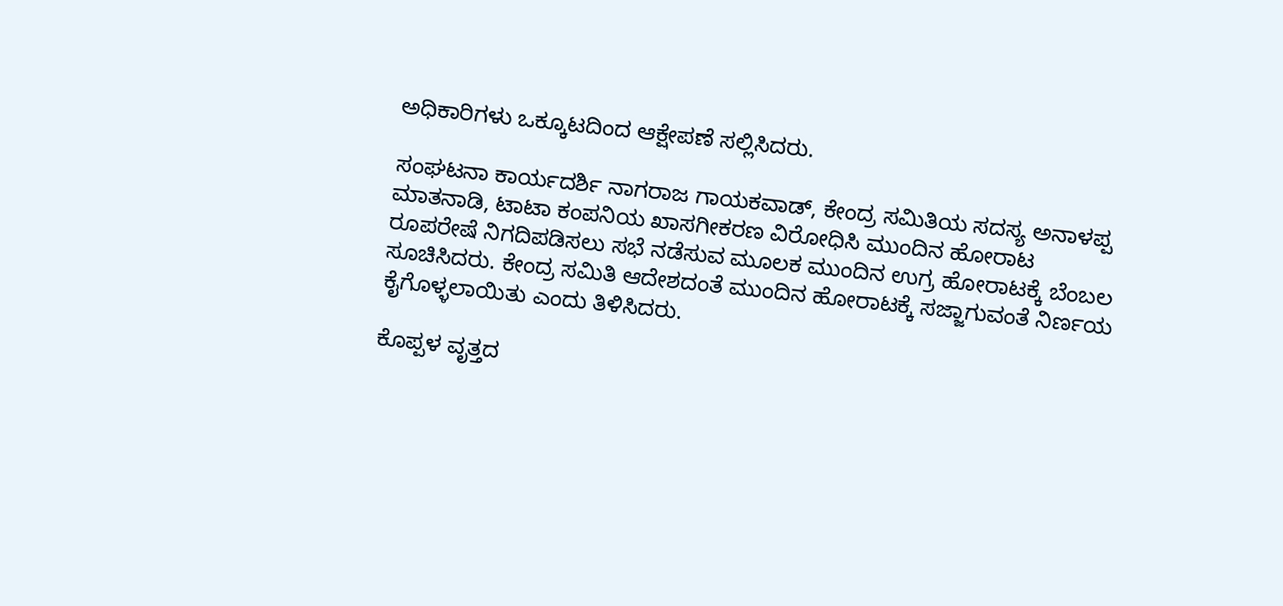ಅಧಿಕಾರಿಗಳು ಒಕ್ಕೂಟದಿಂದ ಆಕ್ಷೇಪಣೆ ಸಲ್ಲಿಸಿದರು.

ಸಂಘಟನಾ ಕಾರ್ಯದರ್ಶಿ ನಾಗರಾಜ ಗಾಯಕವಾಡ್, ಕೇಂದ್ರ ಸಮಿತಿಯ ಸದಸ್ಯ ಅನಾಳಪ್ಪ ಮಾತನಾಡಿ, ಟಾಟಾ ಕಂಪನಿಯ ಖಾಸಗೀಕರಣ ವಿರೋಧಿಸಿ ಮುಂದಿನ ಹೋರಾಟ ರೂಪರೇಷೆ ನಿಗದಿಪಡಿಸಲು ಸಭೆ ನಡೆಸುವ ಮೂಲಕ ಮುಂದಿನ ಉಗ್ರ ಹೋರಾಟಕ್ಕೆ ಬೆಂಬಲ ಸೂಚಿಸಿದರು. ಕೇಂದ್ರ ಸಮಿತಿ ಆದೇಶದಂತೆ ಮುಂದಿನ ಹೋರಾಟಕ್ಕೆ ಸಜ್ಜಾಗುವಂತೆ ನಿರ್ಣಯ ಕೈಗೊಳ್ಳಲಾಯಿತು ಎಂದು ತಿಳಿಸಿದರು.

ಕೊಪ್ಪಳ ವೃತ್ತದ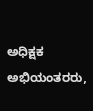ಅಧಿಕ್ಷಕ ಅಭಿಯಂತರರು,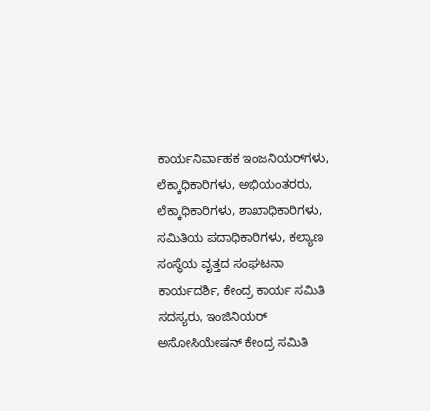ಕಾರ್ಯನಿರ್ವಾಹಕ ಇಂಜನಿಯರ್‌ಗಳು, ಲೆಕ್ಕಾಧಿಕಾರಿಗಳು, ಅಭಿಯಂತರರು, ಲೆಕ್ಕಾಧಿಕಾರಿಗಳು, ಶಾಖಾಧಿಕಾರಿಗಳು, ಸಮಿತಿಯ ಪದಾಧಿಕಾರಿಗಳು, ಕಲ್ಯಾಣ ಸಂಸ್ಥೆಯ ವೃತ್ತದ ಸಂಘಟನಾ ಕಾರ್ಯದರ್ಶಿ, ಕೇಂದ್ರ ಕಾರ್ಯ ಸಮಿತಿ ಸದಸ್ಯರು, ಇಂಜಿನಿಯರ್ ಅಸೋಸಿಯೇಷನ್ ಕೇಂದ್ರ ಸಮಿತಿ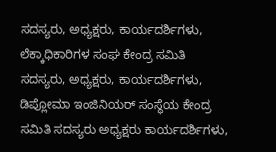ಸದಸ್ಯರು, ಅಧ್ಯಕ್ಷರು, ಕಾರ್ಯದರ್ಶಿಗಳು, ಲೆಕ್ಕಾಧಿಕಾರಿಗಳ ಸಂಘ ಕೇಂದ್ರ ಸಮಿತಿ ಸದಸ್ಯರು, ಅಧ್ಯಕ್ಷರು, ಕಾರ್ಯದರ್ಶಿಗಳು, ಡಿಪ್ಲೋಮಾ ಇಂಜಿನಿಯರ್ ಸಂಸ್ಥೆಯ ಕೇಂದ್ರ ಸಮಿತಿ ಸದಸ್ಯರು ಅಧ್ಯಕ್ಷರು ಕಾರ್ಯದರ್ಶಿಗಳು,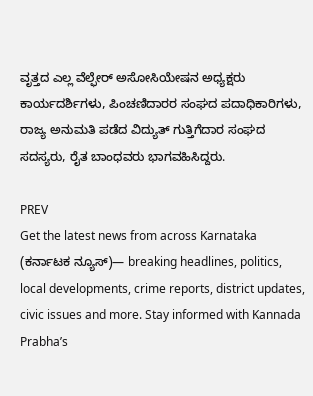ವೃತ್ತದ ಎಲ್ಲ ವೆಲ್ಫೇರ್ ಅಸೋಸಿಯೇಷನ ಅಧ್ಯಕ್ಷರು ಕಾರ್ಯದರ್ಶಿಗಳು, ಪಿಂಚಣಿದಾರರ ಸಂಘದ ಪದಾಧಿಕಾರಿಗಳು, ರಾಜ್ಯ ಅನುಮತಿ ಪಡೆದ ವಿದ್ಯುತ್ ಗುತ್ತಿಗೆದಾರ ಸಂಘದ ಸದಸ್ಯರು, ರೈತ ಬಾಂಧವರು ಭಾಗವಹಿಸಿದ್ದರು.

PREV
Get the latest news from across Karnataka (ಕರ್ನಾಟಕ ನ್ಯೂಸ್)— breaking headlines, politics, local developments, crime reports, district updates, civic issues and more. Stay informed with Kannada Prabha’s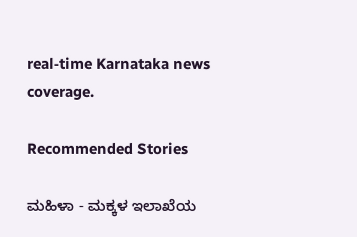real‑time Karnataka news coverage.

Recommended Stories

ಮಹಿಳಾ - ಮಕ್ಕಳ ಇಲಾಖೆಯ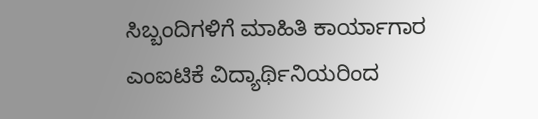ಸಿಬ್ಬಂದಿಗಳಿಗೆ ಮಾಹಿತಿ ಕಾರ್ಯಾಗಾರ
ಎಂಐಟಿಕೆ ವಿದ್ಯಾರ್ಥಿನಿಯರಿಂದ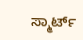ಸ್ಮಾರ್ಟ್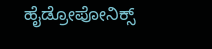ಹೈಡ್ರೋಪೋನಿಕ್ಸ್